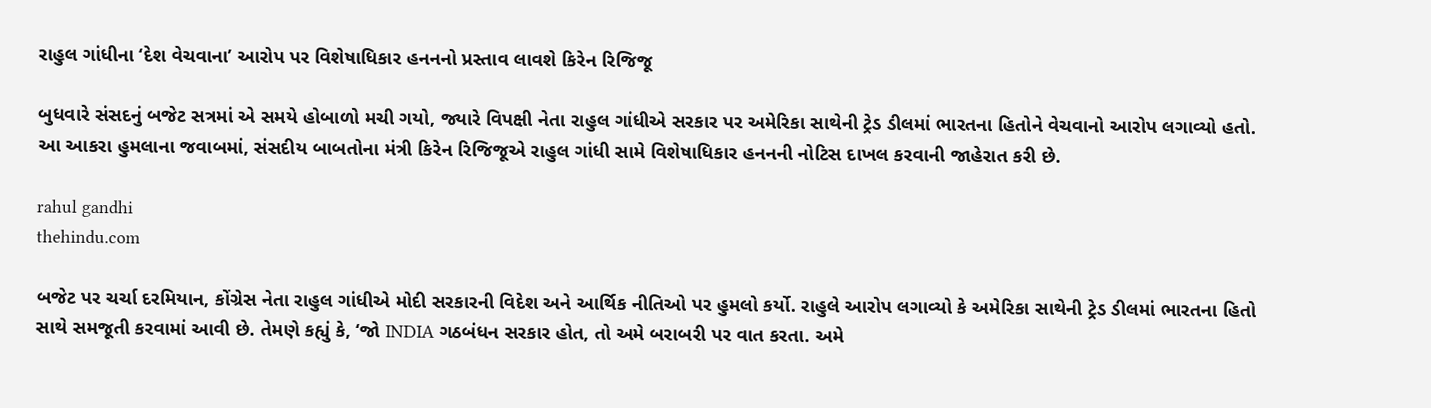રાહુલ ગાંધીના ‘દેશ વેચવાના’ આરોપ પર વિશેષાધિકાર હનનનો પ્રસ્તાવ લાવશે કિરેન રિજિજૂ

બુધવારે સંસદનું બજેટ સત્રમાં એ સમયે હોબાળો મચી ગયો, જ્યારે વિપક્ષી નેતા રાહુલ ગાંધીએ સરકાર પર અમેરિકા સાથેની ટ્રેડ ડીલમાં ભારતના હિતોને વેચવાનો આરોપ લગાવ્યો હતો. આ આકરા હુમલાના જવાબમાં, સંસદીય બાબતોના મંત્રી કિરેન રિજિજૂએ રાહુલ ગાંધી સામે વિશેષાધિકાર હનનની નોટિસ દાખલ કરવાની જાહેરાત કરી છે.

rahul gandhi
thehindu.com

બજેટ પર ચર્ચા દરમિયાન, કોંગ્રેસ નેતા રાહુલ ગાંધીએ મોદી સરકારની વિદેશ અને આર્થિક નીતિઓ પર હુમલો કર્યો. રાહુલે આરોપ લગાવ્યો કે અમેરિકા સાથેની ટ્રેડ ડીલમાં ભારતના હિતો સાથે સમજૂતી કરવામાં આવી છે. તેમણે કહ્યું કે, ‘જો INDIA ગઠબંધન સરકાર હોત, તો અમે બરાબરી પર વાત કરતા. અમે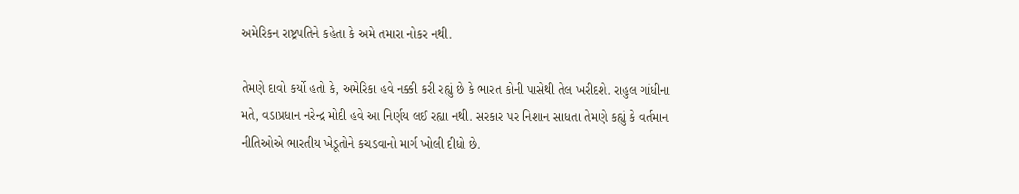અમેરિકન રાષ્ટ્રપતિને કહેતા કે અમે તમારા નોકર નથી.

તેમણે દાવો કર્યો હતો કે, અમેરિકા હવે નક્કી કરી રહ્યું છે કે ભારત કોની પાસેથી તેલ ખરીદશે. રાહુલ ગાંધીના મતે, વડાપ્રધાન નરેન્દ્ર મોદી હવે આ નિર્ણય લઈ રહ્યા નથી. સરકાર પર નિશાન સાધતા તેમણે કહ્યું કે વર્તમાન નીતિઓએ ભારતીય ખેડૂતોને કચડવાનો માર્ગ ખોલી દીધો છે.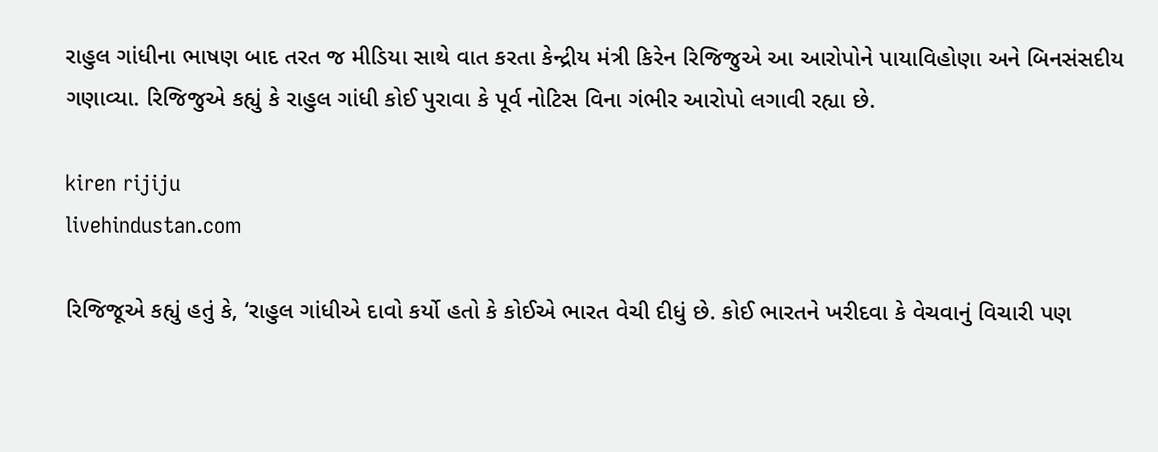રાહુલ ગાંધીના ભાષણ બાદ તરત જ મીડિયા સાથે વાત કરતા કેન્દ્રીય મંત્રી કિરેન રિજિજુએ આ આરોપોને પાયાવિહોણા અને બિનસંસદીય ગણાવ્યા. રિજિજુએ કહ્યું કે રાહુલ ગાંધી કોઈ પુરાવા કે પૂર્વ નોટિસ વિના ગંભીર આરોપો લગાવી રહ્યા છે.

kiren rijiju
livehindustan.com

રિજિજૂએ કહ્યું હતું કે, ‘રાહુલ ગાંધીએ દાવો કર્યો હતો કે કોઈએ ભારત વેચી દીધું છે. કોઈ ભારતને ખરીદવા કે વેચવાનું વિચારી પણ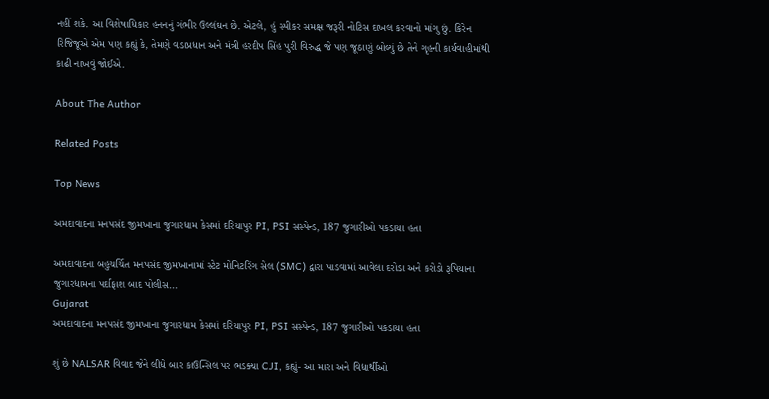નહીં શકે. આ વિશેષાધિકાર હનનનું ગંભીર ઉલ્લંઘન છે. એટલે, હું સ્પીકર સમક્ષ જરૂરી નોટિસ દાખલ કરવાનો માંગુ છું. કિરેન રિજિજૂએ એમ પણ કહ્યું કે, તેમણે વડાપ્રધાન અને મંત્રી હરદીપ સિંહ પુરી વિરુદ્ધ જે પણ જૂઠાણું બોલ્યું છે તેને ગૃહની કાર્યવાહીમાંથી કાઢી નાખવું જોઈએ.

About The Author

Related Posts

Top News

અમદાવાદના મનપસંદ જીમખાના જુગારધામ કેસમાં દરિયાપુર PI, PSI સસ્પેન્ડ, 187 જુગારીઓ પકડાયા હતા

અમદાવાદના બહુચર્ચિત મનપસંદ જીમખાનામાં સ્ટેટ મોનિટરિંગ સેલ (SMC) દ્વારા પાડવામાં આવેલા દરોડા અને કરોડો રૂપિયાના જુગારધામના પર્દાફાશ બાદ પોલીસ...
Gujarat
અમદાવાદના મનપસંદ જીમખાના જુગારધામ કેસમાં દરિયાપુર PI, PSI સસ્પેન્ડ, 187 જુગારીઓ પકડાયા હતા

શું છે NALSAR વિવાદ જેને લીધે બાર કાઉન્સિલ પર ભડક્યા CJI, કહ્યું- આ મારા અને વિદ્યાર્થીઓ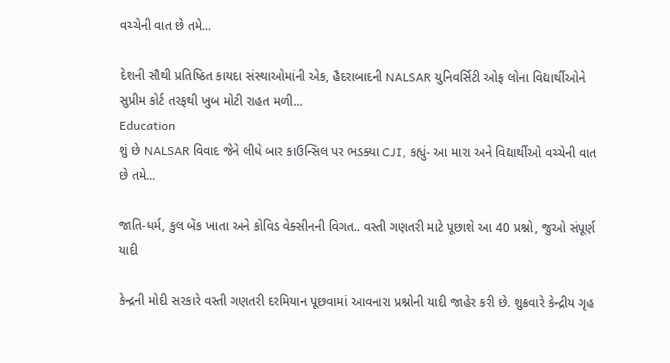વચ્ચેની વાત છે તમે...

દેશની સૌથી પ્રતિષ્ઠિત કાયદા સંસ્થાઓમાંની એક, હૈદરાબાદની NALSAR યુનિવર્સિટી ઓફ લોના વિદ્યાર્થીઓને સુપ્રીમ કોર્ટ તરફથી ખુબ મોટી રાહત મળી...
Education
શું છે NALSAR વિવાદ જેને લીધે બાર કાઉન્સિલ પર ભડક્યા CJI, કહ્યું- આ મારા અને વિદ્યાર્થીઓ વચ્ચેની વાત છે તમે...

જાતિ-ધર્મ, કુલ બેંક ખાતા અને કોવિડ વેક્સીનની વિગત.. વસ્તી ગણતરી માટે પૂછાશે આ 40 પ્રશ્નો, જુઓ સંપૂર્ણ યાદી

કેન્દ્રની મોદી સરકારે વસ્તી ગણતરી દરમિયાન પૂછવામાં આવનારા પ્રશ્નોની યાદી જાહેર કરી છે. શુક્રવારે કેન્દ્રીય ગૃહ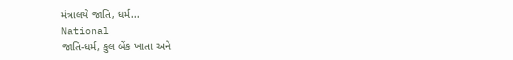મંત્રાલયે જાતિ, ધર્મ...
National
જાતિ-ધર્મ, કુલ બેંક ખાતા અને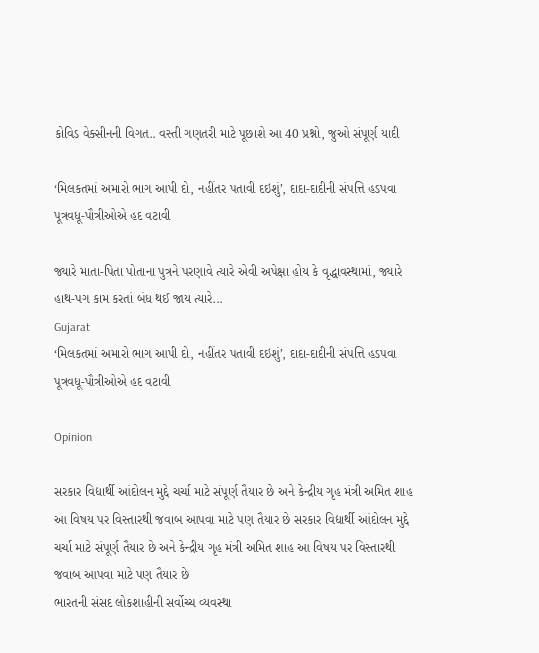કોવિડ વેક્સીનની વિગત.. વસ્તી ગણતરી માટે પૂછાશે આ 40 પ્રશ્નો, જુઓ સંપૂર્ણ યાદી

‘મિલકતમાં અમારો ભાગ આપી દો, નહીંતર પતાવી દઇશું’, દાદા-દાદીની સંપત્તિ હડપવા પૂત્રવધૂ-પૌત્રીઓએ હદ વટાવી

જ્યારે માતા-પિતા પોતાના પુત્રને પરણાવે ત્યારે એવી અપેક્ષા હોય કે વૃદ્ધાવસ્થામાં, જ્યારે હાથ-પગ કામ કરતાં બંધ થઈ જાય ત્યારે...
Gujarat
‘મિલકતમાં અમારો ભાગ આપી દો, નહીંતર પતાવી દઇશું’, દાદા-દાદીની સંપત્તિ હડપવા પૂત્રવધૂ-પૌત્રીઓએ હદ વટાવી

Opinion

સરકાર વિદ્યાર્થી આંદોલન મુદ્દે ચર્ચા માટે સંપૂર્ણ તૈયાર છે અને કેન્દ્રીય ગૃહ મંત્રી અમિત શાહ આ વિષય પર વિસ્તારથી જવાબ આપવા માટે પણ તૈયાર છે સરકાર વિદ્યાર્થી આંદોલન મુદ્દે ચર્ચા માટે સંપૂર્ણ તૈયાર છે અને કેન્દ્રીય ગૃહ મંત્રી અમિત શાહ આ વિષય પર વિસ્તારથી જવાબ આપવા માટે પણ તૈયાર છે
ભારતની સંસદ લોકશાહીની સર્વોચ્ચ વ્યવસ્થા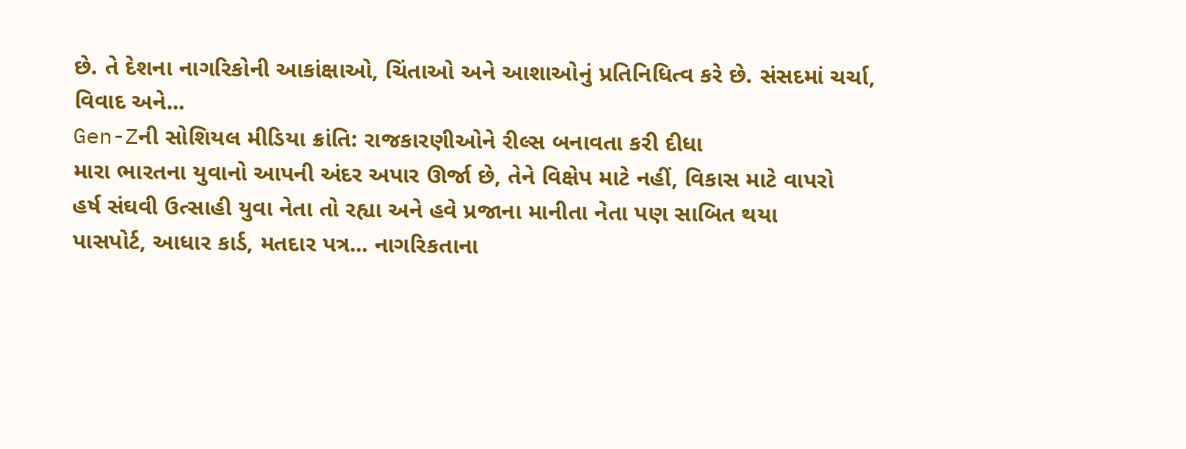છે. તે દેશના નાગરિકોની આકાંક્ષાઓ, ચિંતાઓ અને આશાઓનું પ્રતિનિધિત્વ કરે છે. સંસદમાં ચર્ચા, વિવાદ અને...
Gen-Zની સોશિયલ મીડિયા ક્રાંતિ: રાજકારણીઓને રીલ્સ બનાવતા કરી દીધા
મારા ભારતના યુવાનો આપની અંદર અપાર ઊર્જા છે, તેને વિક્ષેપ માટે નહીં, વિકાસ માટે વાપરો
હર્ષ સંઘવી ઉત્સાહી યુવા નેતા તો રહ્યા અને હવે પ્રજાના માનીતા નેતા પણ સાબિત થયા
પાસપોર્ટ, આધાર કાર્ડ, મતદાર પત્ર... નાગરિકતાના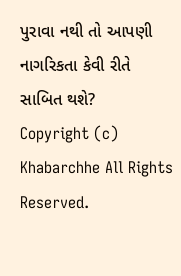પુરાવા નથી તો આપણી નાગરિકતા કેવી રીતે સાબિત થશે?
Copyright (c) Khabarchhe All Rights Reserved.